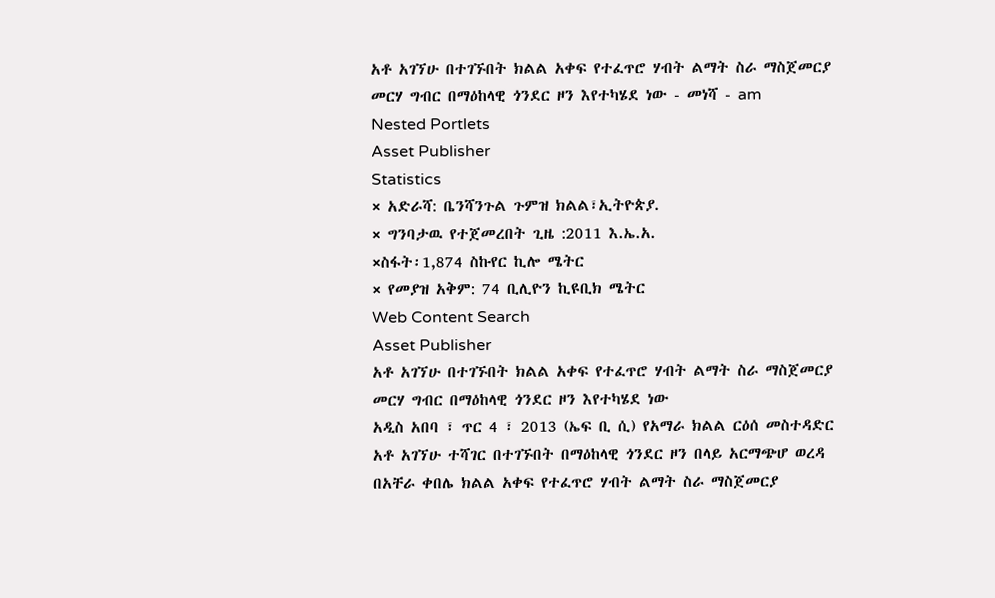አቶ አገኘሁ በተገኙበት ክልል አቀፍ የተፈጥሮ ሃብት ልማት ስራ ማስጀመርያ መርሃ ግብር በማዕከላዊ ጎንደር ዞን እየተካሄደ ነው - መነሻ - am
Nested Portlets
Asset Publisher
Statistics
× አድራሻ: ቤንሻንጉል ጉምዝ ክልል፣ኢትዮጵያ.
× ግንባታዉ የተጀመረበት ጊዜ :2011 እ.ኤ.አ.
×ስፋት፡1,874 ስኩየር ኪሎ ሜትር
× የመያዝ አቅም: 74 ቢሊዮን ኪዩቢክ ሜትር
Web Content Search
Asset Publisher
አቶ አገኘሁ በተገኙበት ክልል አቀፍ የተፈጥሮ ሃብት ልማት ስራ ማስጀመርያ መርሃ ግብር በማዕከላዊ ጎንደር ዞን እየተካሄደ ነው
አዲስ አበባ ፣ ጥር 4 ፣ 2013 (ኤፍ ቢ ሲ) የአማራ ክልል ርዕሰ መስተዳድር አቶ አገኘሁ ተሻገር በተገኙበት በማዕከላዊ ጎንደር ዞን በላይ አርማጭሆ ወረዳ በአቸራ ቀበሌ ክልል አቀፍ የተፈጥሮ ሃብት ልማት ስራ ማስጀመርያ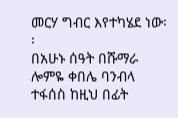መርሃ ግብር እየተካሄደ ነው፡፡
በአሁኑ ሰዓት በሹማራ ሎምዬ ቀበሌ ባንብላ ተፋሰስ ከዚህ በፊት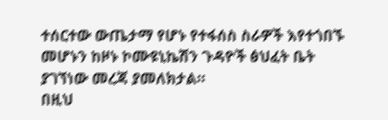ተሰርተው ውጤታማ የሆኑ የተፋሰስ ስራዎች እየተጎበኙ መሆኑን ከዞኑ ኮሙዩኒኬሽን ጉዳዮች ፅህፈት ቤት ያገኘነው መረጃ ያመለክታል።
በዚህ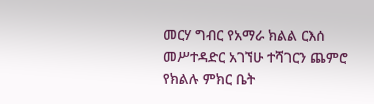መርሃ ግብር የአማራ ክልል ርእሰ መሥተዳድር አገኘሁ ተሻገርን ጨምሮ የክልሉ ምክር ቤት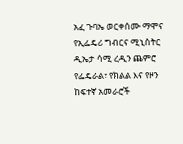አፈ ጉባኤ ወርቀሰሙ ማሞና የኢፌዴሪ ግብርና ሚኒስትር ዲኤታ ሳሚ ረዲን ጨምሮ የፌዴራል፣ የክልል እና የዞን ከፍተኛ አመራሮች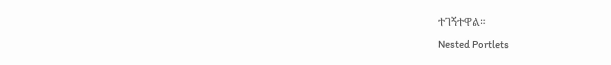ተገኝተዋል።
Nested Portlets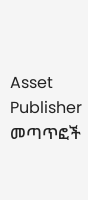Asset Publisher
መጣጥፎች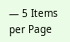— 5 Items per Page